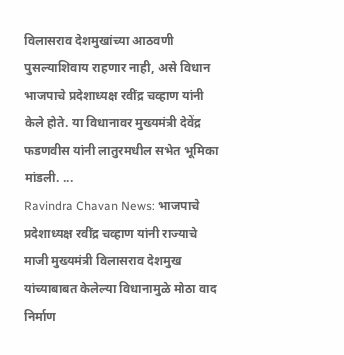विलासराव देशमुखांच्या आठवणी पुसल्याशिवाय राहणार नाही, असे विधान भाजपाचे प्रदेशाध्यक्ष रवींद्र चव्हाण यांनी केले होते. या विधानावर मुख्यमंत्री देवेंद्र फडणवीस यांनी लातुरमधील सभेत भूमिका मांडली. ...
Ravindra Chavan News: भाजपाचे प्रदेशाध्यक्ष रवींद्र चव्हाण यांनी राज्याचे माजी मुख्यमंत्री विलासराव देशमुख यांच्याबाबत केलेल्या विधानामुळे मोठा वाद निर्माण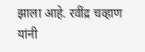झाला आहे. रवींद्र चव्हाण यांनी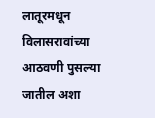लातूरमधून विलासरावांच्या आठवणी पुसल्या जातील अशा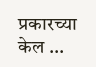प्रकारच्या केल ...